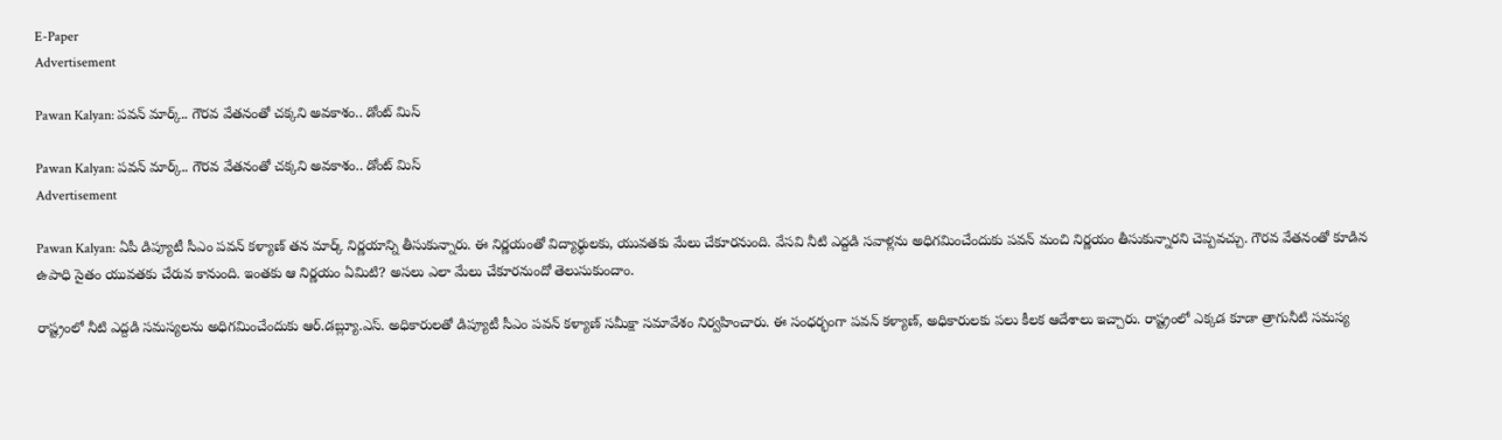E-Paper
Advertisement

Pawan Kalyan: పవన్ మార్క్.. గౌరవ వేతనంతో చక్కని అవకాశం.. డోంట్ మిస్

Pawan Kalyan: పవన్ మార్క్.. గౌరవ వేతనంతో చక్కని అవకాశం.. డోంట్ మిస్
Advertisement

Pawan Kalyan: ఏపీ డిప్యూటీ సీఎం పవన్ కళ్యాణ్ తన మార్క్ నిర్ణయాన్ని తీసుకున్నారు. ఈ నిర్ణయంతో విద్యార్థులకు, యువతకు మేలు చేకూరనుంది. వేసవి నీటి ఎద్దడి సవాళ్లను అధిగమించేందుకు పవన్ మంచి నిర్ణయం తీసుకున్నారని చెప్పవచ్చు. గౌరవ వేతనంతో కూడిన ఉపాధి సైతం యువతకు చేరువ కానుంది. ఇంతకు ఆ నిర్ణయం ఏమిటి? అసలు ఎలా మేలు చేకూరనుందో తెలుసుకుందాం.

రాష్ట్రంలో నీటి ఎద్దడి సమస్యలను అధిగమించేందుకు ఆర్.డబ్ల్యూ.ఎస్. అధికారులతో డిప్యూటీ సీఎం పవన్ కళ్యాణ్ సమీక్షా సమావేశం నిర్వహించారు. ఈ సంధర్భంగా పవన్ కళ్యాణ్, అధికారులకు పలు కీలక ఆదేశాలు ఇచ్చారు. రాష్ట్రంలో ఎక్కడ కూడా త్రాగునీటి సమస్య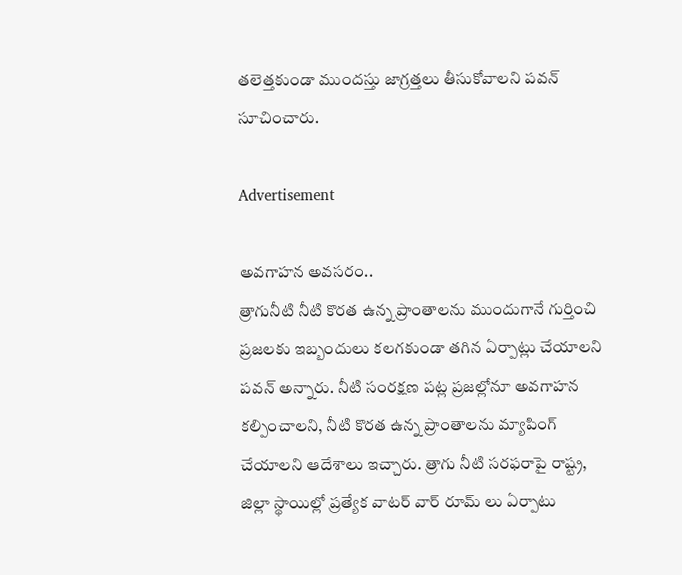తలెత్తకుండా ముందస్తు జాగ్రత్తలు తీసుకోవాలని పవన్ సూచించారు.

Advertisement

అవగాహన అవసరం..
త్రాగునీటి నీటి కొరత ఉన్న ప్రాంతాలను ముందుగానే గుర్తించి ప్రజలకు ఇబ్బందులు కలగకుండా తగిన ఏర్పాట్లు చేయాలని పవన్ అన్నారు. నీటి సంరక్షణ పట్ల ప్రజల్లోనూ అవగాహన కల్పించాలని, నీటి కొరత ఉన్న ప్రాంతాలను మ్యాపింగ్ చేయాలని ఆదేశాలు ఇచ్చారు. త్రాగు నీటి సరఫరాపై రాష్ట్ర, జిల్లా స్థాయిల్లో ప్రత్యేక వాటర్ వార్ రూమ్ లు ఏర్పాటు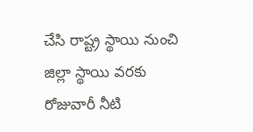చేసి రాష్ట్ర స్థాయి నుంచి జిల్లా స్థాయి వరకు రోజువారీ నీటి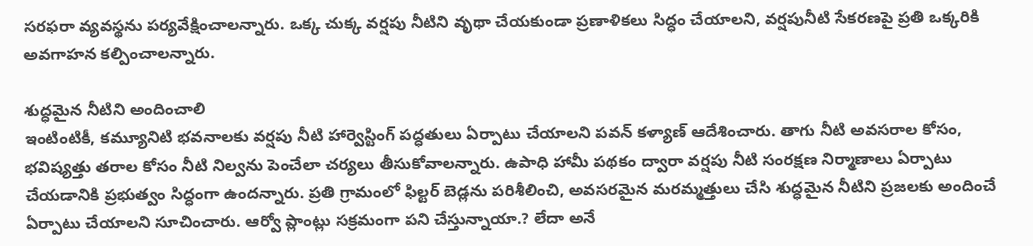సరఫరా వ్యవస్థను పర్యవేక్షించాలన్నారు. ఒక్క చుక్క వర్షపు నీటిని వృథా చేయకుండా ప్రణాళికలు సిద్ధం చేయాలని, వర్షపునీటి సేకరణపై ప్రతి ఒక్కరికి అవగాహన కల్పించాలన్నారు.

శుద్ధమైన నీటిని అందించాలి
ఇంటింటికీ, కమ్యూనిటి భవనాలకు వర్షపు నీటి హార్వెస్టింగ్ పద్ధతులు ఏర్పాటు చేయాలని పవన్ కళ్యాణ్ ఆదేశించారు. తాగు నీటి అవసరాల కోసం, భవిష్యత్తు తరాల కోసం నీటి నిల్వను పెంచేలా చర్యలు తీసుకోవాలన్నారు. ఉపాధి హామీ పథకం ద్వారా వర్షపు నీటి సంరక్షణ నిర్మాణాలు ఏర్పాటు చేయడానికి ప్రభుత్వం సిద్ధంగా ఉందన్నారు. ప్రతి గ్రామంలో ఫిల్టర్ బెడ్లను పరిశీలించి, అవసరమైన మరమ్మత్తులు చేసి శుద్ధమైన నీటిని ప్రజలకు అందించే ఏర్పాటు చేయాలని సూచించారు. ఆర్వో ప్లాంట్లు సక్రమంగా పని చేస్తున్నాయా.? లేదా అనే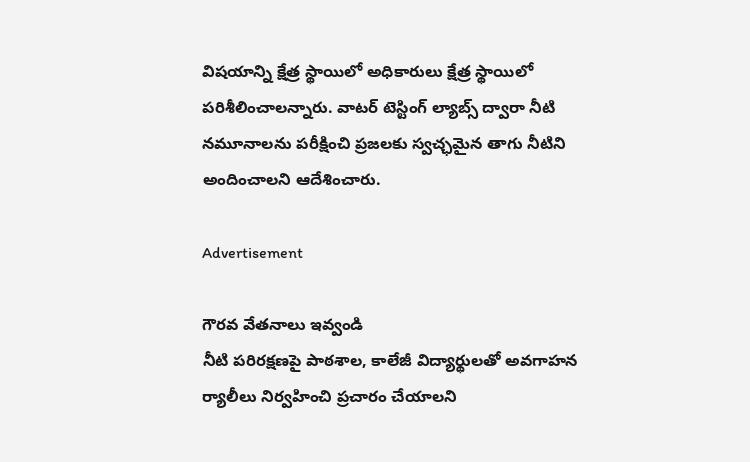విషయాన్ని క్షేత్ర స్థాయిలో అధికారులు క్షేత్ర స్థాయిలో పరిశీలించాలన్నారు. వాటర్ టెస్టింగ్ ల్యాబ్స్ ద్వారా నీటి నమూనాలను పరీక్షించి ప్రజలకు స్వచ్ఛమైన తాగు నీటిని అందించాలని ఆదేశించారు.

Advertisement

గౌరవ వేతనాలు ఇవ్వండి
నీటి పరిరక్షణపై పాఠశాల, కాలేజీ విద్యార్థులతో అవగాహన ర్యాలీలు నిర్వహించి ప్రచారం చేయాలని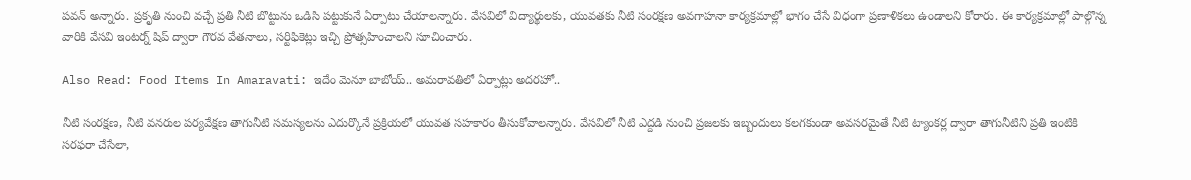పవన్ అన్నారు. ప్రకృతి నుంచి వచ్చే ప్రతి నీటి బొట్టును ఒడిసి పట్టుకునే ఏర్పాటు చేయాలన్నారు. వేసవిలో విద్యార్థులకు, యువతకు నీటి సంరక్షణ అవగాహనా కార్యక్రమాల్లో భాగం చేసే విధంగా ప్రణాళికలు ఉండాలని కోరారు. ఈ కార్యక్రమాల్లో పాల్గొన్న వారికి వేసవి ఇంటర్న్ షిప్ ద్వారా గౌరవ వేతనాలు, సర్టిఫికెట్లు ఇచ్చి ప్రోత్సహించాలని సూచించారు.

Also Read: Food Items In Amaravati: ఇదేం మెనూ బాబోయ్.. అమరావతిలో ఏర్పాట్లు అదరహో..

నీటి సంరక్షణ, నీటి వనరుల పర్యవేక్షణ తాగునీటి సమస్యలను ఎదుర్కొనే ప్రక్రియలో యువత సహకారం తీసుకోవాలన్నారు. వేసవిలో నీటి ఎద్దడి నుంచి ప్రజలకు ఇబ్బందులు కలగకుండా అవసరమైతే నీటి ట్యాంకర్ల ద్వారా తాగునీటిని ప్రతి ఇంటికి సరఫరా చేసేలా,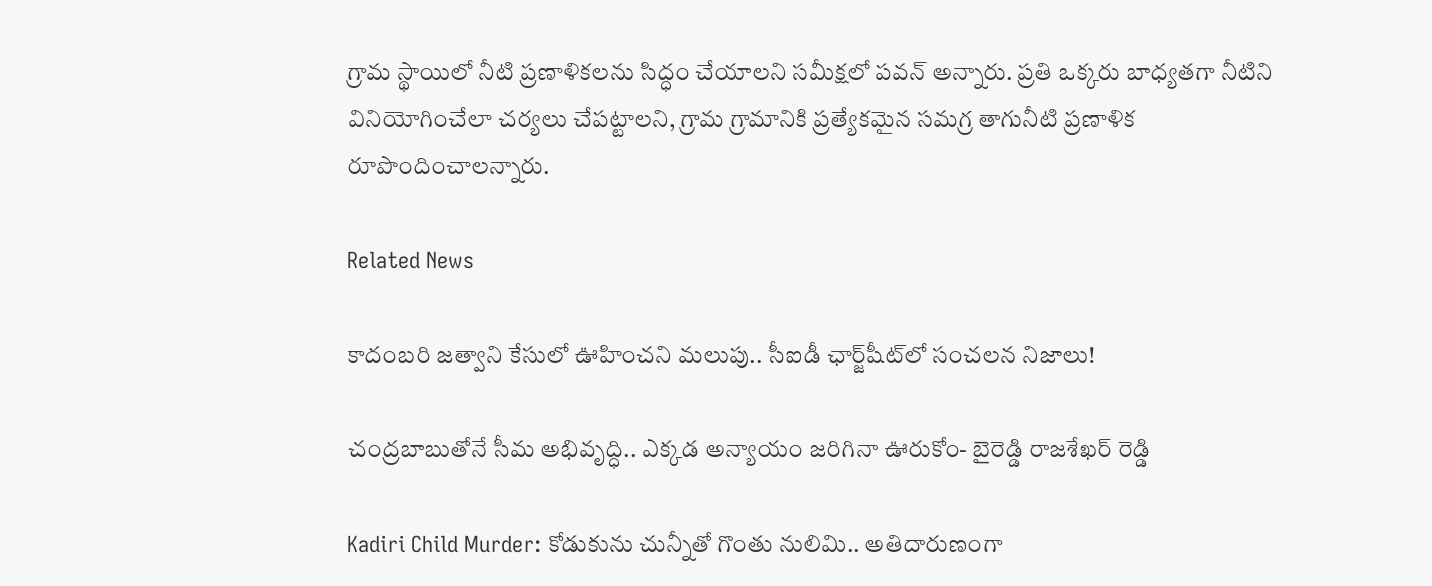గ్రామ స్థాయిలో నీటి ప్రణాళికలను సిద్ధం చేయాలని సమీక్షలో పవన్ అన్నారు. ప్రతి ఒక్కరు బాధ్యతగా నీటిని వినియోగించేలా చర్యలు చేపట్టాలని, గ్రామ గ్రామానికి ప్రత్యేకమైన సమగ్ర తాగునీటి ప్రణాళిక రూపొందించాలన్నారు.

Related News

కాదంబరి జత్వాని కేసులో ఊహించని మలుపు.. సీఐడీ ఛార్జ్‌షీట్‌లో సంచలన నిజాలు!

చంద్రబాబుతోనే సీమ అభివృద్ధి.. ఎక్కడ అన్యాయం జరిగినా ఊరుకోం- బైరెడ్డి రాజశేఖర్ రెడ్డి

Kadiri Child Murder: కోడుకును చున్నీతో గొంతు నులిమి.. అతిదారుణంగా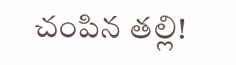చంపిన తల్లి!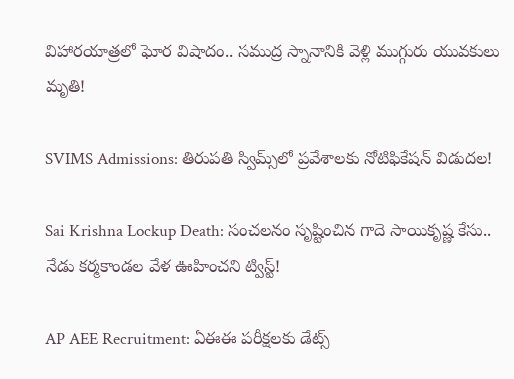విహారయాత్రలో ఘోర విషాదం.. సముద్ర స్నానానికి వెళ్లి ముగ్గురు యువకులు మృతి!

SVIMS Admissions: తిరుపతి స్విమ్స్‌లో ప్రవేశాలకు నోటిఫికేషన్ విడుదల!

Sai Krishna Lockup Death: సంచలనం సృష్టించిన గాదె సాయికృష్ణ కేసు.. నేడు కర్మకాండల వేళ ఊహించని ట్విస్ట్!

AP AEE Recruitment: ఏఈఈ పరీక్షలకు డేట్స్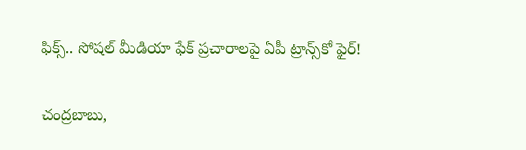ఫిక్స్.. సోషల్ మీడియా ఫేక్ ప్రచారాలపై ఏపీ ట్రాన్స్‌కో ఫైర్!

చంద్రబాబు,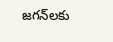జగన్‌లకు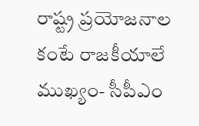రాష్ట్ర ప్రయోజనాల కంటే రాజకీయాలే ముఖ్యం- సీపీఎం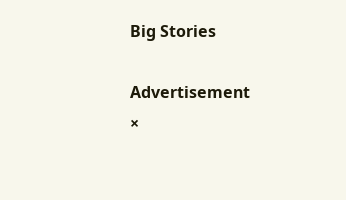Big Stories

Advertisement
×